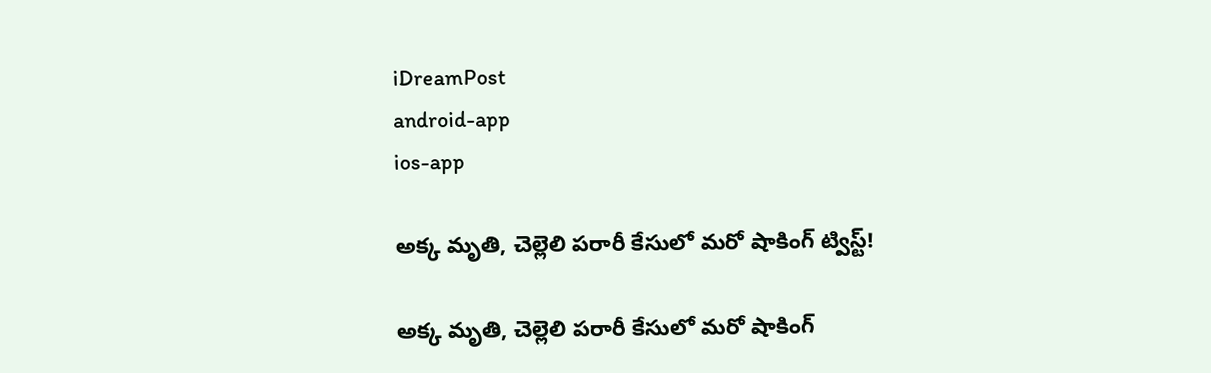iDreamPost
android-app
ios-app

అక్క మృతి, చెల్లెలి పరారీ కేసులో మరో షాకింగ్ ట్విస్ట్!

అక్క మృతి, చెల్లెలి పరారీ కేసులో మరో షాకింగ్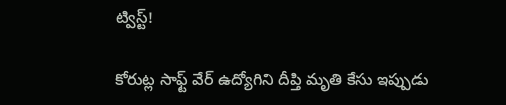ట్విస్ట్!

కోరుట్ల సాఫ్ట్ వేర్ ఉద్యోగిని దీప్తి మృతి కేసు ఇప్పుడు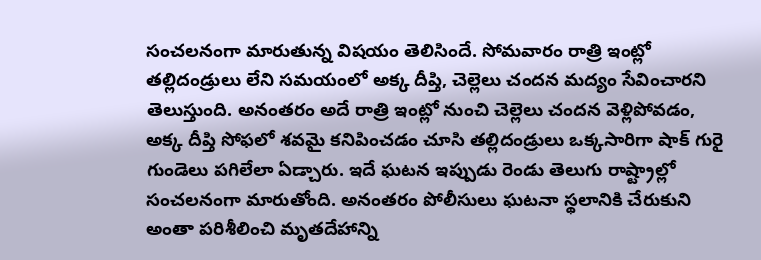సంచలనంగా మారుతున్న విషయం తెలిసిందే. సోమవారం రాత్రి ఇంట్లో తల్లిదండ్రులు లేని సమయంలో అక్క దీప్తి, చెల్లెలు చందన మద్యం సేవించారని తెలుస్తుంది. అనంతరం అదే రాత్రి ఇంట్లో నుంచి చెల్లెలు చందన వెళ్లిపోవడం, అక్క దీప్తి సోఫలో శవమై కనిపించడం చూసి తల్లిదండ్రులు ఒక్కసారిగా షాక్ గురై గుండెలు పగిలేలా ఏడ్చారు. ఇదే ఘటన ఇప్పుడు రెండు తెలుగు రాష్ట్రాల్లో సంచలనంగా మారుతోంది. అనంతరం పోలీసులు ఘటనా స్థలానికి చేరుకుని అంతా పరిశీలించి మృతదేహాన్ని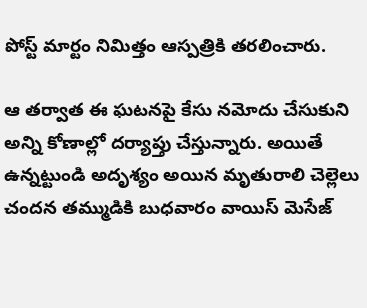పోస్ట్ మార్టం నిమిత్తం ఆస్పత్రికి తరలించారు.

ఆ తర్వాత ఈ ఘటనపై కేసు నమోదు చేసుకుని అన్ని కోణాల్లో దర్యాప్తు చేస్తున్నారు. అయితే ఉన్నట్టుండి అదృశ్యం అయిన మృతురాలి చెల్లెలు చందన తమ్ముడికి బుధవారం వాయిస్ మెసేజ్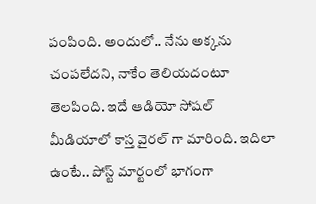పంపింది. అందులో.. నేను అక్కను చంపలేదని, నాకేం తెలియదంటూ తెలపింది. ఇదే ఆడియో సోషల్ మీడియాలో కాస్త వైరల్ గా మారింది. ఇదిలా ఉంటే.. పోస్ట్ మార్టంలో భాగంగా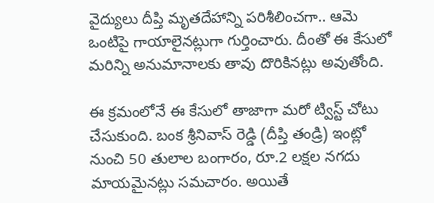వైద్యులు దీప్తి మృతదేహాన్ని పరిశీలించగా.. ఆమె ఒంటిపై గాయాలైనట్లుగా గుర్తించారు. దీంతో ఈ కేసులో మరిన్ని అనుమానాలకు తావు దొరికినట్లు అవుతోంది.

ఈ క్రమంలోనే ఈ కేసులో తాజాగా మరో ట్విస్ట్ చోటు చేసుకుంది. బంక శ్రీనివాస్ రెడ్డి (దీప్తి తండ్రి) ఇంట్లో నుంచి 50 తులాల బంగారం, రూ.2 లక్షల నగదు మాయమైనట్లు సమచారం. అయితే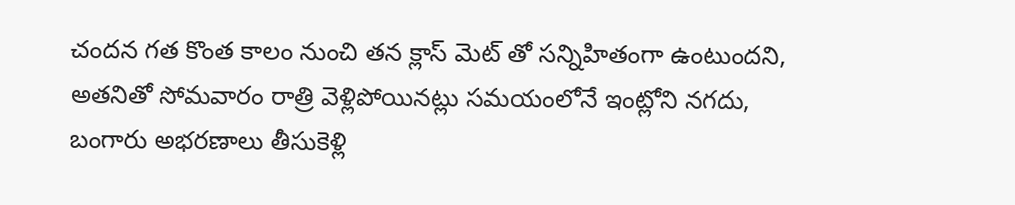చందన గత కొంత కాలం నుంచి తన క్లాస్ మెట్ తో సన్నిహితంగా ఉంటుందని, అతనితో సోమవారం రాత్రి వెళ్లిపోయినట్లు సమయంలోనే ఇంట్లోని నగదు, బంగారు అభరణాలు తీసుకెళ్లి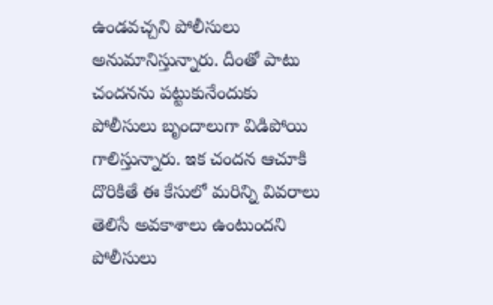ఉండవచ్చని పోలీసులు అనుమానిస్తున్నారు. దీంతో పాటు చందనను పట్టుకునేందుకు పోలీసులు బృందాలుగా విడిపోయి గాలిస్తున్నారు. ఇక చందన ఆచూకి దొరికితే ఈ కేసులో మరిన్ని వివరాలు తెలిసే అవకాశాలు ఉంటుందని పోలీసులు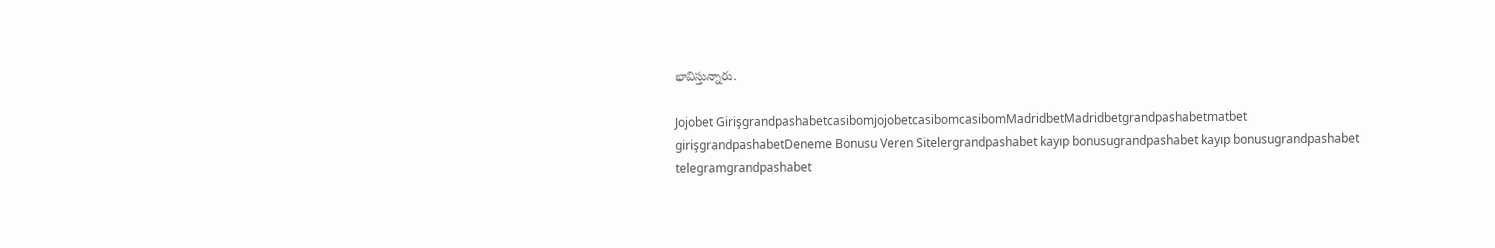భావిస్తున్నారు.

Jojobet GirişgrandpashabetcasibomjojobetcasibomcasibomMadridbetMadridbetgrandpashabetmatbet girişgrandpashabetDeneme Bonusu Veren Sitelergrandpashabet kayıp bonusugrandpashabet kayıp bonusugrandpashabet telegramgrandpashabet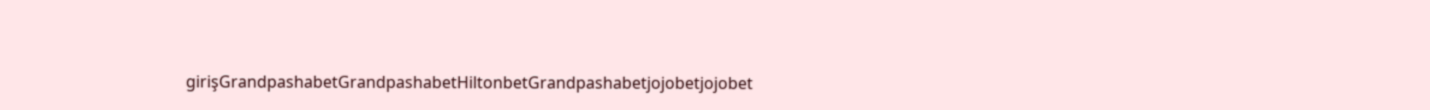girişGrandpashabetGrandpashabetHiltonbetGrandpashabetjojobetjojobet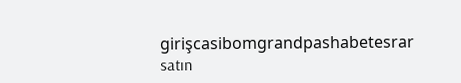girişcasibomgrandpashabetesrar satın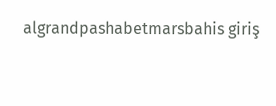algrandpashabetmarsbahis giriş